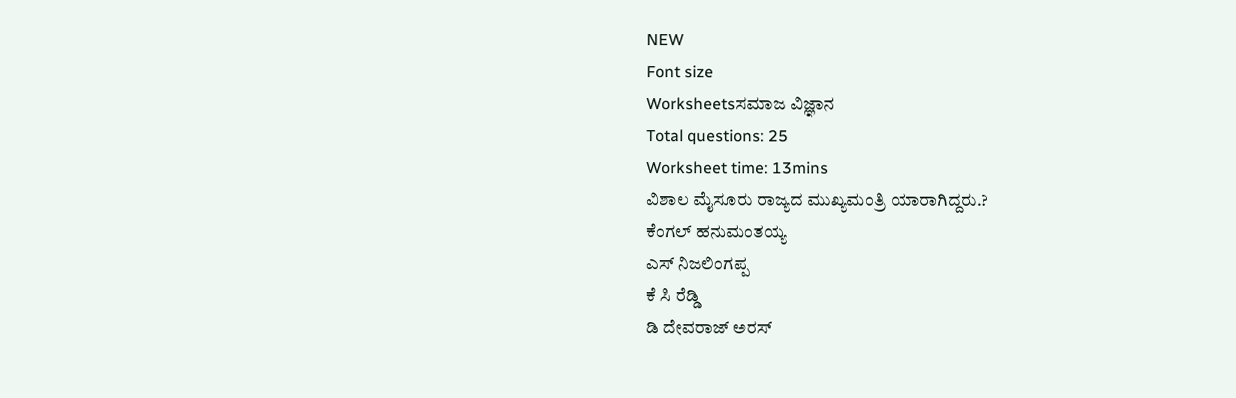NEW
Font size
Worksheetsಸಮಾಜ ವಿಜ್ಞಾನ
Total questions: 25
Worksheet time: 13mins
ವಿಶಾಲ ಮೈಸೂರು ರಾಜ್ಯದ ಮುಖ್ಯಮಂತ್ರಿ ಯಾರಾಗಿದ್ದರು.?
ಕೆಂಗಲ್ ಹನುಮಂತಯ್ಯ
ಎಸ್ ನಿಜಲಿಂಗಪ್ಪ
ಕೆ ಸಿ ರೆಡ್ಡಿ
ಡಿ ದೇವರಾಜ್ ಅರಸ್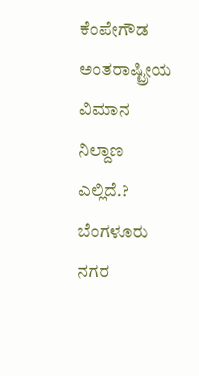ಕೆಂಪೇಗೌಡ ಅಂತರಾಷ್ಟ್ರೀಯ ವಿಮಾನ ನಿಲ್ದಾಣ ಎಲ್ಲಿದೆ.?
ಬೆಂಗಳೂರು ನಗರ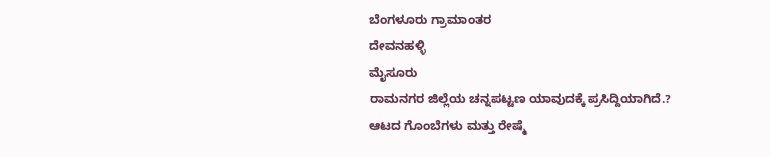ಬೆಂಗಳೂರು ಗ್ರಾಮಾಂತರ
ದೇವನಹಳ್ಳಿ
ಮೈಸೂರು
ರಾಮನಗರ ಜಿಲ್ಲೆಯ ಚನ್ನಪಟ್ಟಣ ಯಾವುದಕ್ಕೆ ಪ್ರಸಿದ್ದಿಯಾಗಿದೆ.?
ಆಟದ ಗೊಂಬೆಗಳು ಮತ್ತು ರೇಷ್ಮೆ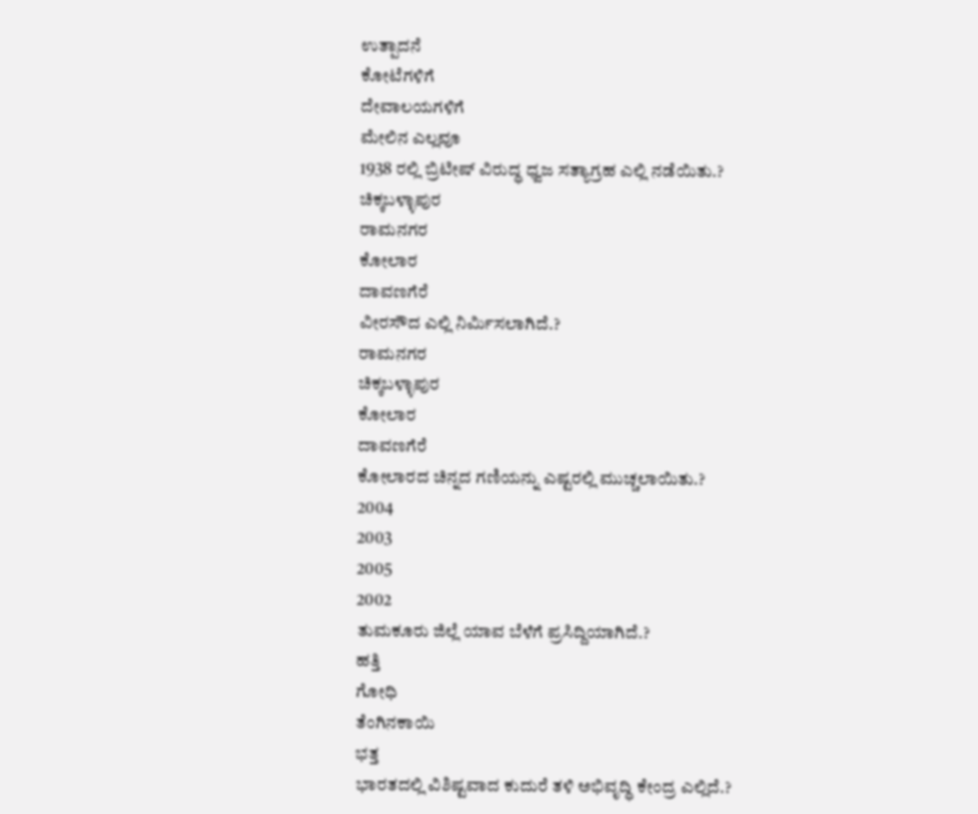ಉತ್ಪಾದನೆ
ಕೋಟೆಗಳಿಗೆ
ದೇವಾಲಯಗಳಿಗೆ
ಮೇಲಿನ ಎಲ್ಲವೂ
1938 ರಲ್ಲಿ ಬ್ರಿಟೀಷ್ ವಿರುದ್ಧ ಧ್ವಜ ಸತ್ಯಾಗ್ರಹ ಎಲ್ಲಿ ನಡೆಯಿತು.?
ಚಿಕ್ಕಬಳ್ಳಾಪುರ
ರಾಮನಗರ
ಕೋಲಾರ
ದಾವಣಗೆರೆ
ವೀರಸೌದ ಎಲ್ಲಿ ನಿರ್ಮಿಸಲಾಗಿದೆ.?
ರಾಮನಗರ
ಚಿಕ್ಕಬಳ್ಳಾಪುರ
ಕೋಲಾರ
ದಾವಣಗೆರೆ
ಕೋಲಾರದ ಚಿನ್ನದ ಗಣಿಯನ್ನು ಎಷ್ಟರಲ್ಲಿ ಮುಚ್ಚಲಾಯಿತು.?
2004
2003
2005
2002
ತುಮಕೂರು ಜಿಲ್ಲೆ ಯಾವ ಬೆಳೆಗೆ ಪ್ರಸಿದ್ದಿಯಾಗಿದೆ.?
ಹತ್ತಿ
ಗೋಧಿ
ತೆಂಗಿನಕಾಯಿ
ಭತ್ತ
ಭಾರತದಲ್ಲಿ ವಿಶಿಷ್ಟವಾದ ಕುದುರೆ ತಳಿ ಅಭಿವೃದ್ಧಿ ಕೇಂದ್ರ ಎಲ್ಲಿದೆ.?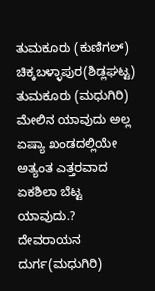ತುಮಕೂರು (ಕುಣಿಗಲ್)
ಚಿಕ್ಕಬಳ್ಳಾಪುರ(ಶಿಡ್ಲಘಟ್ಟ)
ತುಮಕೂರು (ಮಧುಗಿರಿ)
ಮೇಲಿನ ಯಾವುದು ಅಲ್ಲ
ಏಷ್ಯಾ ಖಂಡದಲ್ಲಿಯೇ ಅತ್ಯಂತ ಎತ್ತರವಾದ ಏಕಶಿಲಾ ಬೆಟ್ಟ ಯಾವುದು.?
ದೇವರಾಯನ ದುರ್ಗ(ಮಧುಗಿರಿ)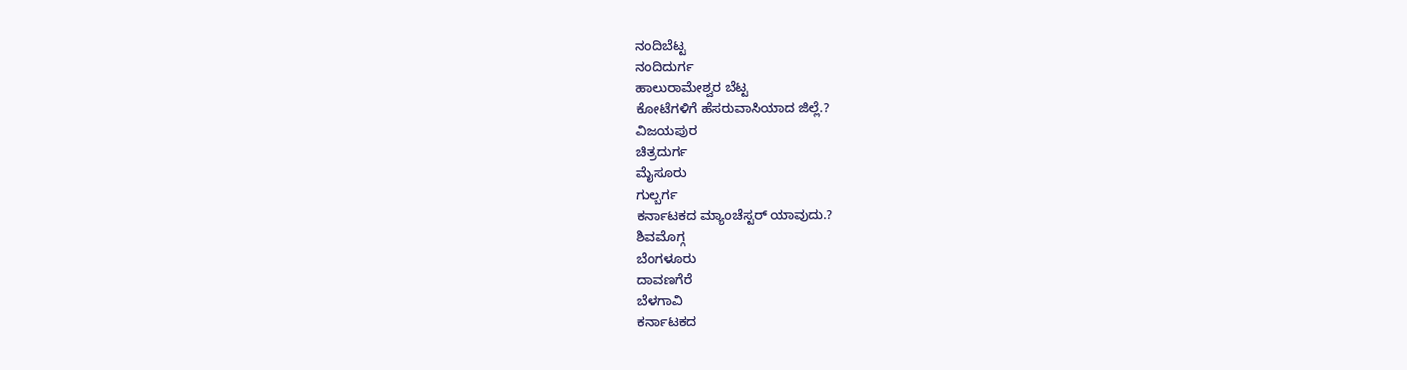ನಂದಿಬೆಟ್ಟ
ನಂದಿದುರ್ಗ
ಹಾಲುರಾಮೇಶ್ವರ ಬೆಟ್ಟ
ಕೋಟೆಗಳಿಗೆ ಹೆಸರುವಾಸಿಯಾದ ಜಿಲ್ಲೆ.?
ವಿಜಯಪುರ
ಚಿತ್ರದುರ್ಗ
ಮೈಸೂರು
ಗುಲ್ಬರ್ಗ
ಕರ್ನಾಟಕದ ಮ್ಯಾಂಚೆಸ್ಟರ್ ಯಾವುದು.?
ಶಿವಮೊಗ್ಗ
ಬೆಂಗಳೂರು
ದಾವಣಗೆರೆ
ಬೆಳಗಾವಿ
ಕರ್ನಾಟಕದ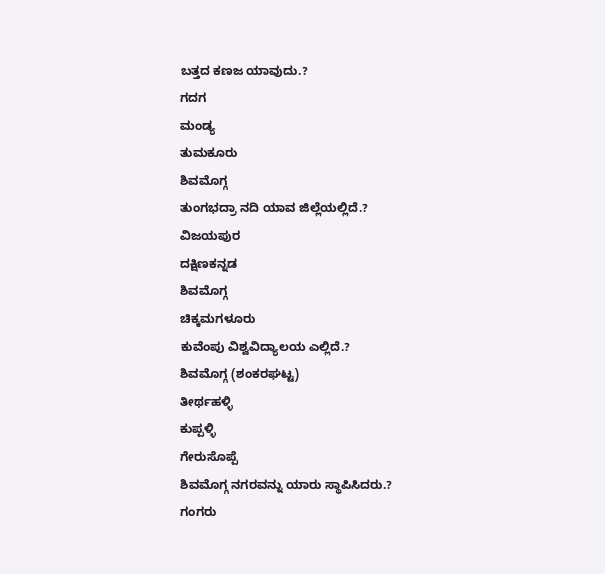ಬತ್ತದ ಕಣಜ ಯಾವುದು.?
ಗದಗ
ಮಂಡ್ಯ
ತುಮಕೂರು
ಶಿವಮೊಗ್ಗ
ತುಂಗಭದ್ರಾ ನದಿ ಯಾವ ಜಿಲ್ಲೆಯಲ್ಲಿದೆ.?
ವಿಜಯಪುರ
ದಕ್ಷಿಣಕನ್ನಡ
ಶಿವಮೊಗ್ಗ
ಚಿಕ್ಕಮಗಳೂರು
ಕುವೆಂಪು ವಿಶ್ವವಿದ್ಯಾಲಯ ಎಲ್ಲಿದೆ.?
ಶಿವಮೊಗ್ಗ (ಶಂಕರಘಟ್ಟ)
ತೀರ್ಥಹಳ್ಳಿ
ಕುಪ್ಪಳ್ಳಿ
ಗೇರುಸೊಪ್ಪೆ
ಶಿವಮೊಗ್ಗ ನಗರವನ್ನು ಯಾರು ಸ್ಥಾಪಿಸಿದರು.?
ಗಂಗರು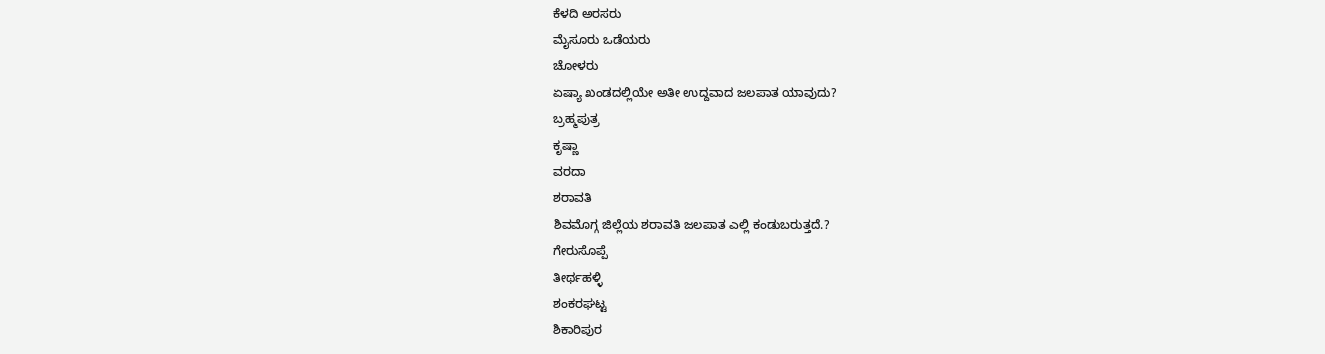ಕೆಳದಿ ಅರಸರು
ಮೈಸೂರು ಒಡೆಯರು
ಚೋಳರು
ಏಷ್ಯಾ ಖಂಡದಲ್ಲಿಯೇ ಅತೀ ಉದ್ದವಾದ ಜಲಪಾತ ಯಾವುದು?
ಬ್ರಹ್ಮಪುತ್ರ
ಕೃಷ್ಣಾ
ವರದಾ
ಶರಾವತಿ
ಶಿವಮೊಗ್ಗ ಜಿಲ್ಲೆಯ ಶರಾವತಿ ಜಲಪಾತ ಎಲ್ಲಿ ಕಂಡುಬರುತ್ತದೆ.?
ಗೇರುಸೊಪ್ಪೆ
ತೀರ್ಥಹಳ್ಳಿ
ಶಂಕರಘಟ್ಟ
ಶಿಕಾರಿಪುರ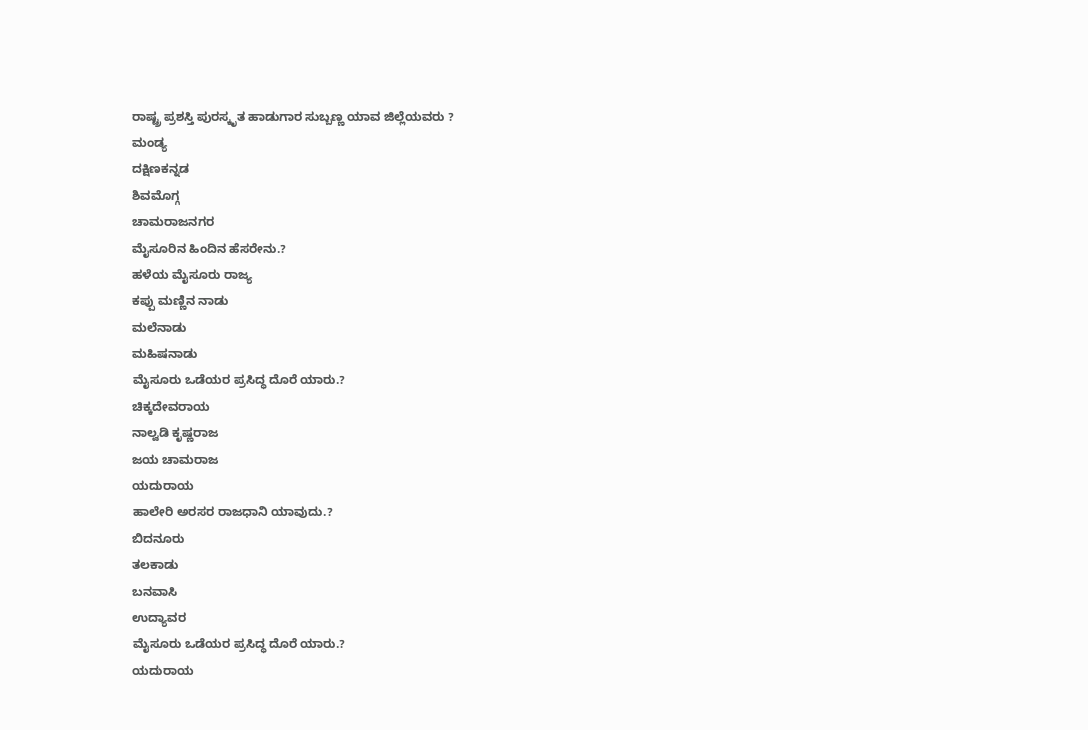ರಾಷ್ಟ್ರ ಪ್ರಶಸ್ತಿ ಪುರಸ್ಕೃತ ಹಾಡುಗಾರ ಸುಬ್ಬಣ್ಣ ಯಾವ ಜಿಲ್ಲೆಯವರು ?
ಮಂಡ್ಯ
ದಕ್ಷಿಣಕನ್ನಡ
ಶಿವಮೊಗ್ಗ
ಚಾಮರಾಜನಗರ
ಮೈಸೂರಿನ ಹಿಂದಿನ ಹೆಸರೇನು.?
ಹಳೆಯ ಮೈಸೂರು ರಾಜ್ಯ
ಕಪ್ಪು ಮಣ್ಣಿನ ನಾಡು
ಮಲೆನಾಡು
ಮಹಿಷನಾಡು
ಮೈಸೂರು ಒಡೆಯರ ಪ್ರಸಿದ್ಧ ದೊರೆ ಯಾರು.?
ಚಿಕ್ಕದೇವರಾಯ
ನಾಲ್ವಡಿ ಕೃಷ್ಣರಾಜ
ಜಯ ಚಾಮರಾಜ
ಯದುರಾಯ
ಹಾಲೇರಿ ಅರಸರ ರಾಜಧಾನಿ ಯಾವುದು.?
ಬಿದನೂರು
ತಲಕಾಡು
ಬನವಾಸಿ
ಉದ್ಯಾವರ
ಮೈಸೂರು ಒಡೆಯರ ಪ್ರಸಿದ್ಧ ದೊರೆ ಯಾರು.?
ಯದುರಾಯ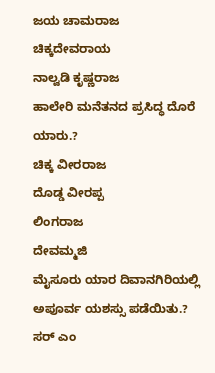ಜಯ ಚಾಮರಾಜ
ಚಿಕ್ಕದೇವರಾಯ
ನಾಲ್ವಡಿ ಕೃಷ್ಣರಾಜ
ಹಾಲೇರಿ ಮನೆತನದ ಪ್ರಸಿದ್ಧ ದೊರೆ ಯಾರು.?
ಚಿಕ್ಕ ವೀರರಾಜ
ದೊಡ್ಡ ವೀರಪ್ಪ
ಲಿಂಗರಾಜ
ದೇವಮ್ಮಜಿ
ಮೈಸೂರು ಯಾರ ದಿವಾನಗಿರಿಯಲ್ಲಿ ಅಪೂರ್ವ ಯಶಸ್ಸು ಪಡೆಯಿತು.?
ಸರ್ ಎಂ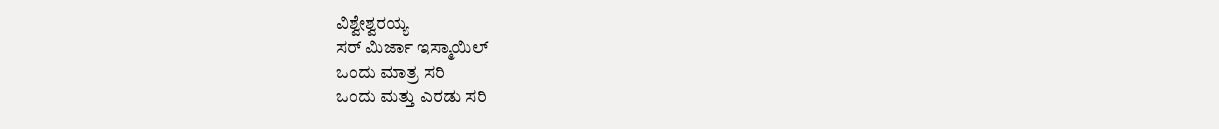ವಿಶ್ವೇಶ್ವರಯ್ಯ
ಸರ್ ಮಿರ್ಜಾ ಇಸ್ಮಾಯಿಲ್
ಒಂದು ಮಾತ್ರ ಸರಿ
ಒಂದು ಮತ್ತು ಎರಡು ಸರಿ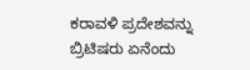ಕರಾವಳಿ ಪ್ರದೇಶವನ್ನು ಬ್ರಿಟಿಷರು ಏನೆಂದು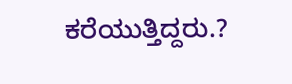ಕರೆಯುತ್ತಿದ್ದರು.?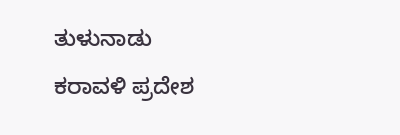ತುಳುನಾಡು
ಕರಾವಳಿ ಪ್ರದೇಶ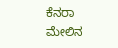ಕೆನರಾ
ಮೇಲಿನ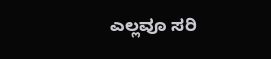ಎಲ್ಲವೂ ಸರಿ